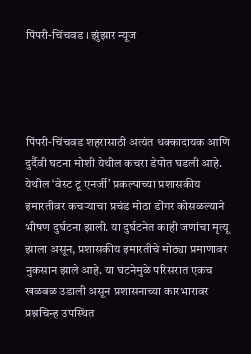पिंपरी-चिंचवड । झुंझार न्यूज




पिंपरी-चिंचवड शहरासाठी अत्यंत धक्कादायक आणि दुर्दैवी घटना मोशी येथील कचरा डेपोत घडली आहे. येथील ‘वेस्ट टू एनर्जी’ प्रकल्पाच्या प्रशासकीय इमारतीवर कचऱ्याचा प्रचंड मोठा डोंगर कोसळल्याने भीषण दुर्घटना झाली. या दुर्घटनेत काही जणांचा मृत्यू झाला असून, प्रशासकीय इमारतीचे मोठ्या प्रमाणावर नुकसान झाले आहे. या घटनेमुळे परिसरात एकच खळबळ उडाली असून प्रशासनाच्या कारभारावर प्रश्नचिन्ह उपस्थित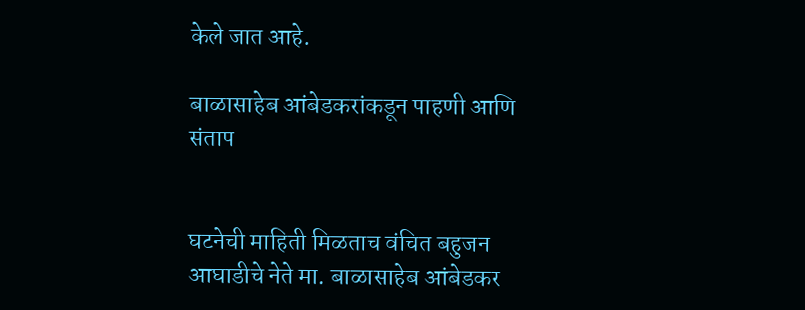केले जात आहे.

बाळासाहेब आंबेडकरांकडून पाहणी आणि संताप


घटनेची माहिती मिळताच वंचित बहुजन आघाडीचे नेते मा. बाळासाहेब आंबेडकर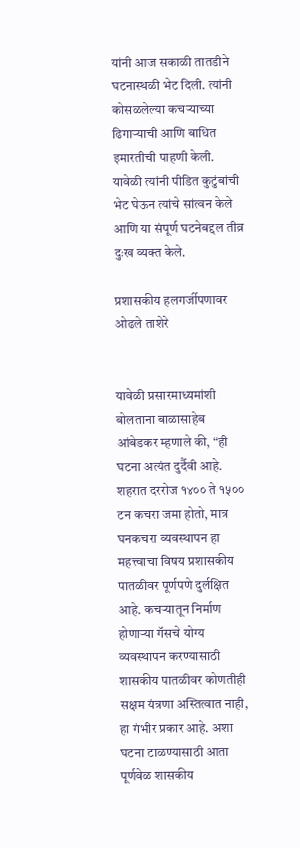यांनी आज सकाळी तातडीने घटनास्थळी भेट दिली. त्यांनी कोसळलेल्या कचऱ्याच्या ढिगाऱ्याची आणि बाधित इमारतीची पाहणी केली. यावेळी त्यांनी पीडित कुटुंबांची भेट घेऊन त्यांचे सांत्वन केले आणि या संपूर्ण घटनेबद्दल तीव्र दुःख व्यक्त केले.

प्रशासकीय हलगर्जीपणावर ओढले ताशेरे


यावेळी प्रसारमाध्यमांशी बोलताना बाळासाहेब आंबेडकर म्हणाले की, “ही घटना अत्यंत दुर्दैवी आहे. शहरात दररोज १४०० ते १५०० टन कचरा जमा होतो, मात्र घनकचरा व्यवस्थापन हा महत्त्वाचा विषय प्रशासकीय पातळीवर पूर्णपणे दुर्लक्षित आहे. कचऱ्यातून निर्माण होणाऱ्या गॅसचे योग्य व्यवस्थापन करण्यासाठी शासकीय पातळीवर कोणतीही सक्षम यंत्रणा अस्तित्वात नाही, हा गंभीर प्रकार आहे. अशा घटना टाळण्यासाठी आता पूर्णवेळ शासकीय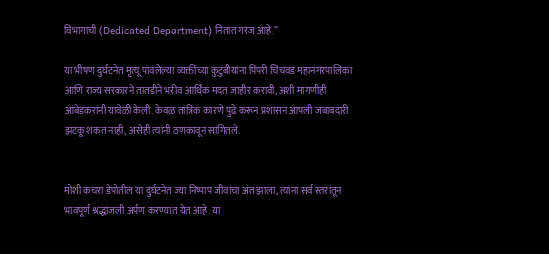विभागाची (Dedicated Department) नितांत गरज आहे.”

या भीषण दुर्घटनेत मृत्यू पावलेल्या व्यक्तींच्या कुटुंबीयांना पिंपरी चिंचवड महानगरपालिका आणि राज्य सरकारने तातडीने भरीव आर्थिक मदत जाहीर करावी, अशी मागणीही आंबेडकरांनी यावेळी केली. केवळ तांत्रिक कारणे पुढे करून प्रशासन आपली जबाबदारी झटकू शकत नाही, असेही त्यांनी ठणकावून सांगितले.


मोशी कचरा डेपोतील या दुर्घटनेत ज्या निष्पाप जीवांचा अंत झाला, त्यांना सर्व स्तरांतून भावपूर्ण श्रद्धांजली अर्पण करण्यात येत आहे. या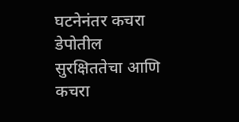घटनेनंतर कचरा डेपोतील सुरक्षिततेचा आणि कचरा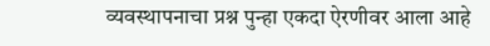व्यवस्थापनाचा प्रश्न पुन्हा एकदा ऐरणीवर आला आहे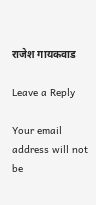राजेश गायकवाड

Leave a Reply

Your email address will not be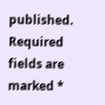published. Required fields are marked *